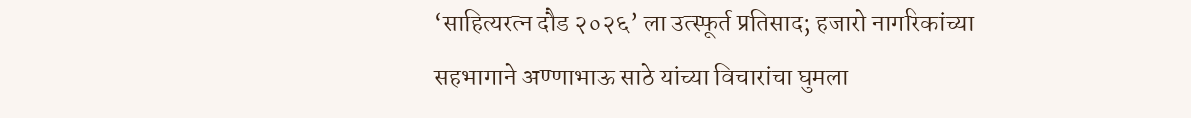‘साहित्यरत्न दौड २०२६’ ला उत्स्फूर्त प्रतिसाद; हजारो नागरिकांच्या सहभागाने अण्णाभाऊ साठे यांच्या विचारांचा घुमला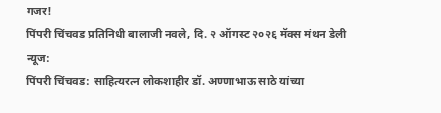गजर!
पिंपरी चिंचवड प्रतिनिधी बालाजी नवले, दि. २ ऑगस्ट २०२६ मॅक्स मंथन डेली न्यूज:
पिंपरी चिंचवड: साहित्यरत्न लोकशाहीर डॉ. अण्णाभाऊ साठे यांच्या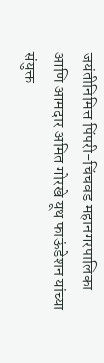जयंतीनिमित्त पिंपरी-चिंचवड महानगरपालिका आणि आमदार अमित गोरखे यूथ फाऊंडेशन यांच्या संयुक्त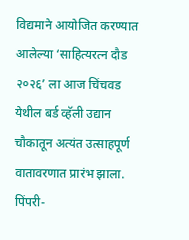विद्यमाने आयोजित करण्यात आलेल्या ‘साहित्यरत्न दौड २०२६’ ला आज चिंचवड येथील बर्ड व्हॅली उद्यान चौकातून अत्यंत उत्साहपूर्ण वातावरणात प्रारंभ झाला. पिंपरी-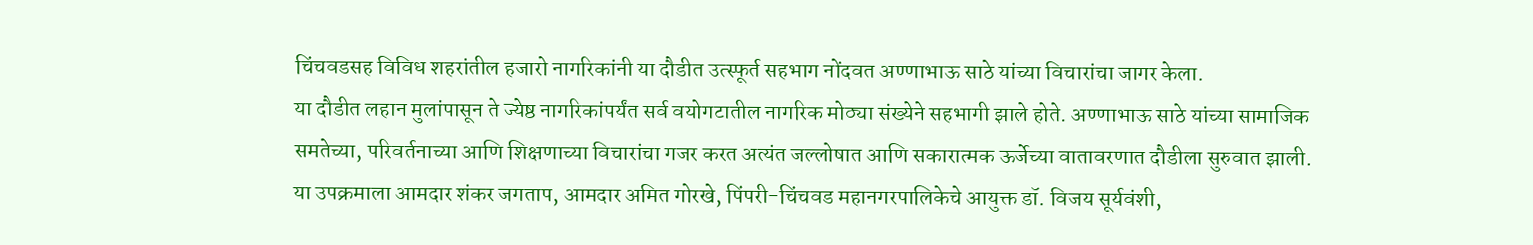चिंचवडसह विविध शहरांतील हजारो नागरिकांनी या दौडीत उत्स्फूर्त सहभाग नोंदवत अण्णाभाऊ साठे यांच्या विचारांचा जागर केला.
या दौडीत लहान मुलांपासून ते ज्येष्ठ नागरिकांपर्यंत सर्व वयोगटातील नागरिक मोठ्या संख्येने सहभागी झाले होते. अण्णाभाऊ साठे यांच्या सामाजिक समतेच्या, परिवर्तनाच्या आणि शिक्षणाच्या विचारांचा गजर करत अत्यंत जल्लोषात आणि सकारात्मक ऊर्जेच्या वातावरणात दौडीला सुरुवात झाली.
या उपक्रमाला आमदार शंकर जगताप, आमदार अमित गोरखे, पिंपरी-चिंचवड महानगरपालिकेचे आयुक्त डॉ. विजय सूर्यवंशी,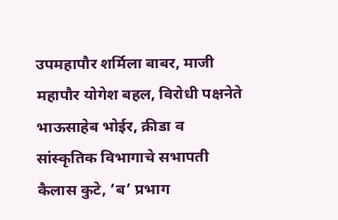उपमहापौर शर्मिला बाबर, माजी महापौर योगेश बहल, विरोधी पक्षनेते भाऊसाहेब भोईर, क्रीडा व सांस्कृतिक विभागाचे सभापती कैलास कुटे, ‘ब’ प्रभाग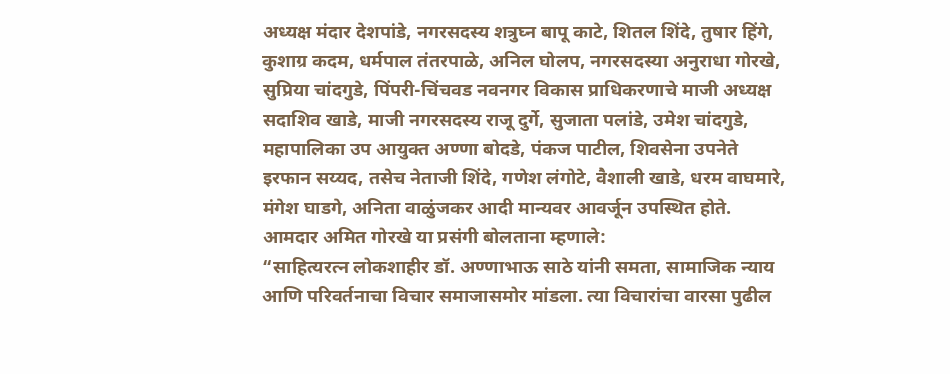अध्यक्ष मंदार देशपांडे, नगरसदस्य शत्रुघ्न बापू काटे, शितल शिंदे, तुषार हिंगे, कुशाग्र कदम, धर्मपाल तंतरपाळे, अनिल घोलप, नगरसदस्या अनुराधा गोरखे, सुप्रिया चांदगुडे, पिंपरी-चिंचवड नवनगर विकास प्राधिकरणाचे माजी अध्यक्ष सदाशिव खाडे, माजी नगरसदस्य राजू दुर्गे, सुजाता पलांडे, उमेश चांदगुडे, महापालिका उप आयुक्त अण्णा बोदडे, पंकज पाटील, शिवसेना उपनेते इरफान सय्यद, तसेच नेताजी शिंदे, गणेश लंगोटे, वैशाली खाडे, धरम वाघमारे, मंगेश घाडगे, अनिता वाळुंजकर आदी मान्यवर आवर्जून उपस्थित होते.
आमदार अमित गोरखे या प्रसंगी बोलताना म्हणाले:
“साहित्यरत्न लोकशाहीर डॉ. अण्णाभाऊ साठे यांनी समता, सामाजिक न्याय आणि परिवर्तनाचा विचार समाजासमोर मांडला. त्या विचारांचा वारसा पुढील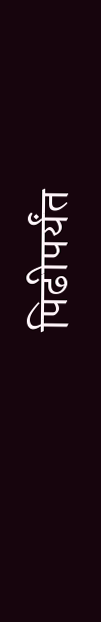पिढीपर्यंत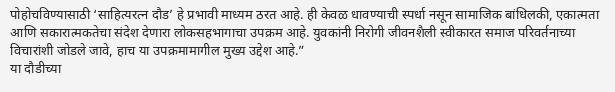पोहोचविण्यासाठी ‘साहित्यरत्न दौड’ हे प्रभावी माध्यम ठरत आहे. ही केवळ धावण्याची स्पर्धा नसून सामाजिक बांधिलकी, एकात्मता आणि सकारात्मकतेचा संदेश देणारा लोकसहभागाचा उपक्रम आहे. युवकांनी निरोगी जीवनशैली स्वीकारत समाज परिवर्तनाच्या विचारांशी जोडले जावे, हाच या उपक्रमामागील मुख्य उद्देश आहे.”
या दौडीच्या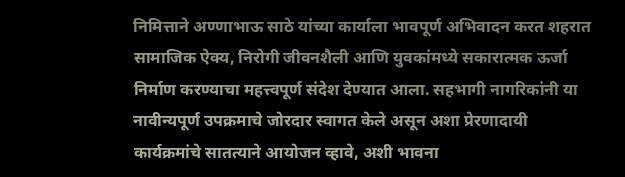निमित्ताने अण्णाभाऊ साठे यांच्या कार्याला भावपूर्ण अभिवादन करत शहरात सामाजिक ऐक्य, निरोगी जीवनशैली आणि युवकांमध्ये सकारात्मक ऊर्जा निर्माण करण्याचा महत्त्वपूर्ण संदेश देण्यात आला. सहभागी नागरिकांनी या नावीन्यपूर्ण उपक्रमाचे जोरदार स्वागत केले असून अशा प्रेरणादायी कार्यक्रमांचे सातत्याने आयोजन व्हावे, अशी भावना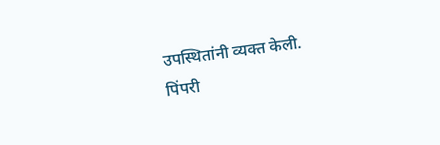उपस्थितांनी व्यक्त केली.
पिंपरी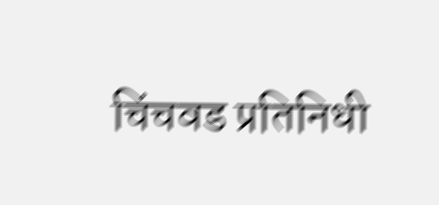चिंचवड प्रतिनिधी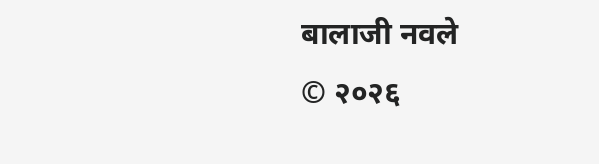बालाजी नवले
© २०२६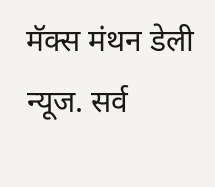मॅक्स मंथन डेली न्यूज. सर्व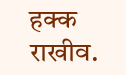हक्क राखीव.